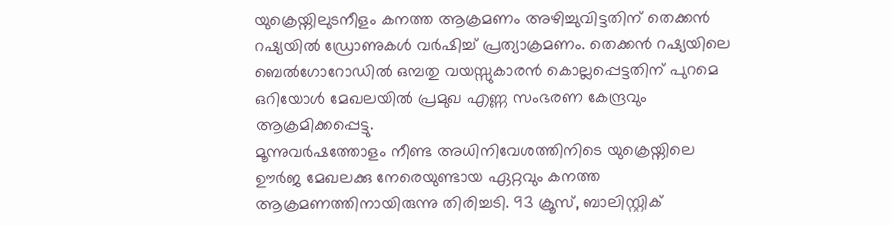യുക്രെയ്നിലുടനീളം കനത്ത ആക്രമണം അഴിച്ചുവിട്ടതിന് തെക്കൻ റഷ്യയിൽ ഡ്രോണുകൾ വർഷിച്ച് പ്രത്യാക്രമണം. തെക്കൻ റഷ്യയിലെ ബെൽഗോറോഡിൽ ഒമ്പതു വയസ്സുകാരൻ കൊല്ലപ്പെട്ടതിന് പുറമെ ഒറിയോൾ മേഖലയിൽ പ്രമുഖ എണ്ണ സംഭരണ കേന്ദ്രവും ആക്രമിക്കപ്പെട്ടു.
മൂന്നുവർഷത്തോളം നീണ്ട അധിനിവേശത്തിനിടെ യുക്രെയ്നിലെ ഊർജ മേഖലക്കു നേരെയുണ്ടായ ഏറ്റവും കനത്ത ആക്രമണത്തിനായിരുന്നു തിരിച്ചടി. 93 ക്രൂസ്, ബാലിസ്റ്റിക്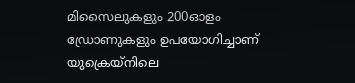മിസൈലുകളും 200ഓളം ഡ്രോണുകളും ഉപയോഗിച്ചാണ് യുക്രെയ്നിലെ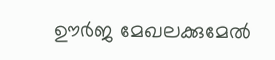ഊർജ മേഖലക്കുമേൽ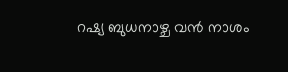റഷ്യ ബുധനാഴ്ച വൻ നാശം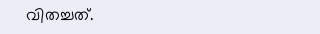വിതച്ചത്.